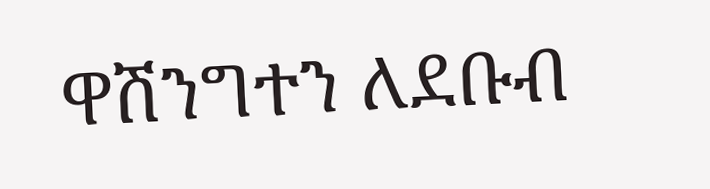ዋሽንግተን ለደቡብ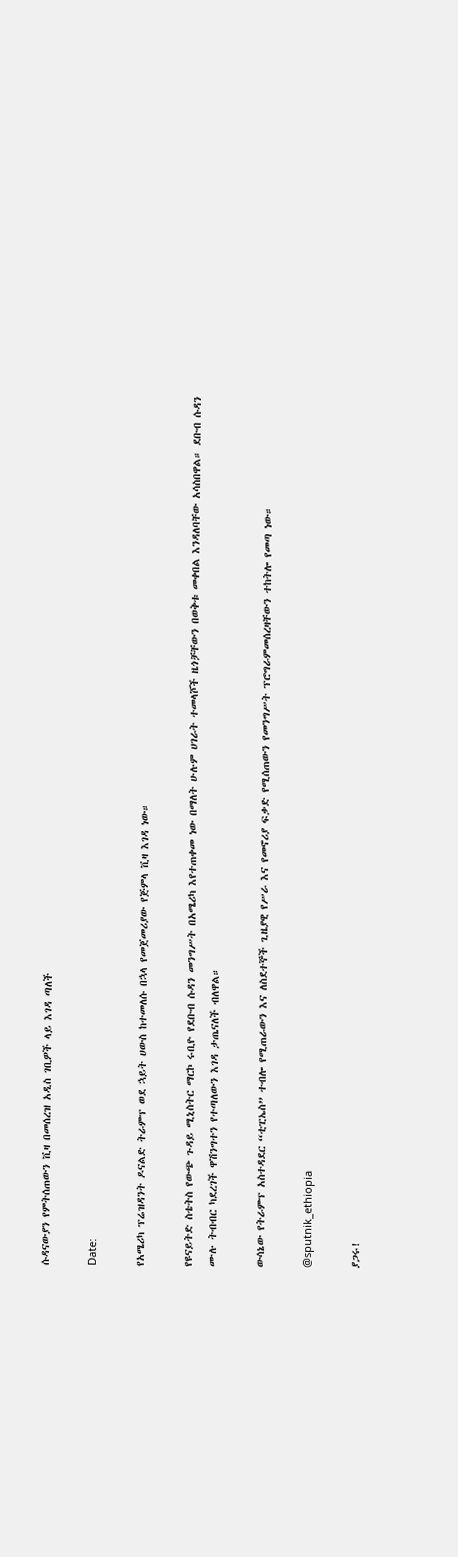ሱዳናውያን የምትሰጠውን ቪዛ በመሰረዝ አዲስ ገቢዎች ላይ እገዳ ጣለች

Date:

የአሜሪካ ፕሬዝዳንት ዶናልድ ትራምፕ ወደ ኋይት ሀውስ ከተመለሱ በኋላ የመጀመሪያው የጅምላ ቪዛ እገዳ ነው።

የዩናይትድ ስቴትስ የውጭ ጉዳይ ሚኒስትር ማርኮ ሩቢዮ የደቡብ ሱዳን መንግሥት በአሜሪካ እየተጠቀመ ነው በማለት ሁሉም ሀገራት ተመላሾች ዜጎቻቸውን በወቅቱ መቀበል እንዳለባቸው አሳስበዋል። ደቡብ ሱዳን ሙሉ ትብብር ካደረገች ዋሽንግተን የተጣለውን እገዳ ታጤናለች ብለዋል።

ውሳኔው የትራምፕ አስተዳደር “ቲፒኤስ” ተብሎ የሚጠራውን እና ለስደተኞች ጊዜያዊ የሥራ እና የመኖሪያ ፍቃድ የሚሰጠውን የመንግሥት ፕሮግራምመሰረዛቸውን ተከትሎ የመጣ ነው።

@sputnik_ethiopia

ያጋሩ!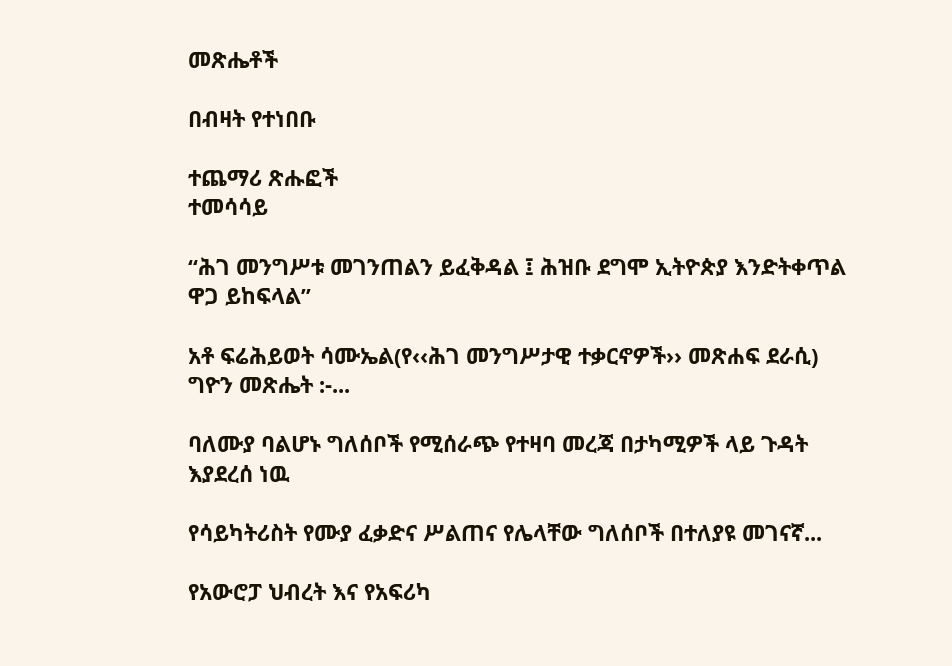መጽሔቶች

በብዛት የተነበቡ

ተጨማሪ ጽሑፎች
ተመሳሳይ

“ሕገ መንግሥቱ መገንጠልን ይፈቅዳል ፤ ሕዝቡ ደግሞ ኢትዮጵያ እንድትቀጥል ዋጋ ይከፍላል”

አቶ ፍሬሕይወት ሳሙኤል(የ‹‹ሕገ መንግሥታዊ ተቃርኖዎች›› መጽሐፍ ደራሲ) ግዮን መጽሔት :-...

ባለሙያ ባልሆኑ ግለሰቦች የሚሰራጭ የተዛባ መረጃ በታካሚዎች ላይ ጉዳት እያደረሰ ነዉ

የሳይካትሪስት የሙያ ፈቃድና ሥልጠና የሌላቸው ግለሰቦች በተለያዩ መገናኛ...

የአውሮፓ ህብረት እና የአፍሪካ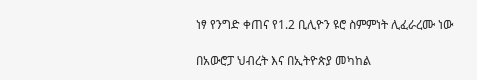ነፃ የንግድ ቀጠና የ1.2 ቢሊዮን ዩሮ ስምምነት ሊፈራረሙ ነው

በአውሮፓ ህብረት እና በኢትዮጵያ መካከል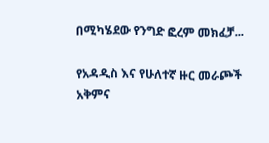በሚካሄደው የንግድ ፎረም መክፈቻ...

የአዳዲስ እና የሁለተኛ ዙር መራጮች አቅምና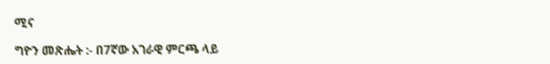ሚና

ግዮን መጽሔት :- በ7ኛው አገራዊ ምርጫ ላይ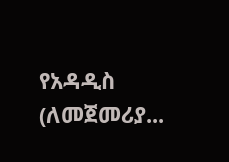የአዳዲስ (ለመጀመሪያ...